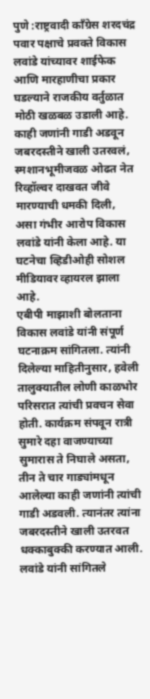पुणे :राष्ट्रवादी काँग्रेस शरदचंद्र पवार पक्षाचे प्रवक्ते विकास लवांडे यांच्यावर शाईफेक आणि मारहाणीचा प्रकार घडल्याने राजकीय वर्तुळात मोठी खळबळ उडाली आहे. काही जणांनी गाडी अडवून जबरदस्तीने खाली उतरवलं, स्मशानभूमीजवळ ओढत नेत रिव्हॉल्वर दाखवत जीवे मारण्याची धमकी दिली, असा गंभीर आरोप विकास लवांडे यांनी केला आहे. या घटनेचा व्हिडीओही सोशल मीडियावर व्हायरल झाला आहे.
एबीपी माझाशी बोलताना विकास लवांडे यांनी संपूर्ण घटनाक्रम सांगितला. त्यांनी दिलेल्या माहितीनुसार, हवेली तालुक्यातील लोणी काळभोर परिसरात त्यांची प्रवचन सेवा होती. कार्यक्रम संपवून रात्री सुमारे दहा वाजण्याच्या सुमारास ते निघाले असता, तीन ते चार गाड्यांमधून आलेल्या काही जणांनी त्यांची गाडी अडवली. त्यानंतर त्यांना जबरदस्तीने खाली उतरवत धक्काबुक्की करण्यात आली.
लवांडे यांनी सांगितले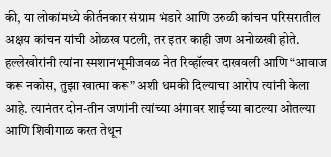की, या लोकांमध्ये कीर्तनकार संग्राम भंडारे आणि उरुळी कांचन परिसरातील अक्षय कांचन यांची ओळख पटली, तर इतर काही जण अनोळखी होते. हल्लेखोरांनी त्यांना स्मशानभूमीजवळ नेत रिव्हॉल्वर दाखवली आणि “आवाज करू नकोस, तुझा खात्मा करू” अशी धमकी दिल्याचा आरोप त्यांनी केला आहे. त्यानंतर दोन-तीन जणांनी त्यांच्या अंगावर शाईच्या बाटल्या ओतल्या आणि शिवीगाळ करत तेथून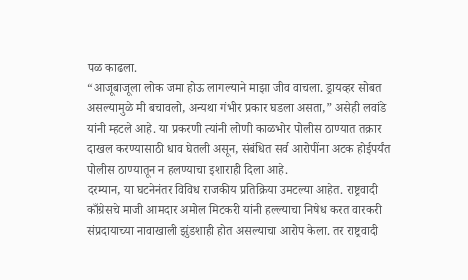पळ काढला.
“आजूबाजूला लोक जमा होऊ लागल्याने माझा जीव वाचला. ड्रायव्हर सोबत असल्यामुळे मी बचावलो, अन्यथा गंभीर प्रकार घडला असता,” असेही लवांडे यांनी म्हटले आहे. या प्रकरणी त्यांनी लोणी काळभोर पोलीस ठाण्यात तक्रार दाखल करण्यासाठी धाव घेतली असून, संबंधित सर्व आरोपींना अटक होईपर्यंत पोलीस ठाण्यातून न हलण्याचा इशाराही दिला आहे.
दरम्यान, या घटनेनंतर विविध राजकीय प्रतिक्रिया उमटल्या आहेत. राष्ट्रवादी काँग्रेसचे माजी आमदार अमोल मिटकरी यांनी हल्ल्याचा निषेध करत वारकरी संप्रदायाच्या नावाखाली झुंडशाही होत असल्याचा आरोप केला. तर राष्ट्रवादी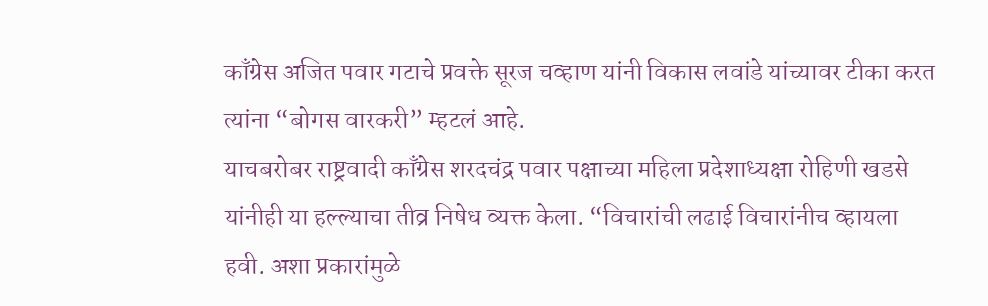काँग्रेस अजित पवार गटाचे प्रवक्ते सूरज चव्हाण यांनी विकास लवांडे यांच्यावर टीका करत त्यांना “बोगस वारकरी” म्हटलं आहे.
याचबरोबर राष्ट्रवादी काँग्रेस शरदचंद्र पवार पक्षाच्या महिला प्रदेशाध्यक्षा रोहिणी खडसे यांनीही या हल्ल्याचा तीव्र निषेध व्यक्त केला. “विचारांची लढाई विचारांनीच व्हायला हवी. अशा प्रकारांमुळे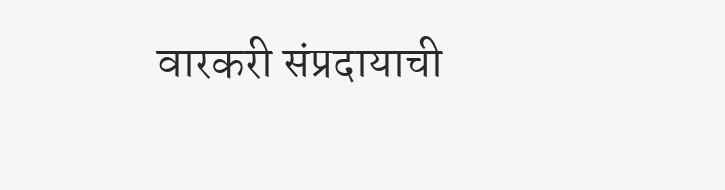वारकरी संप्रदायाची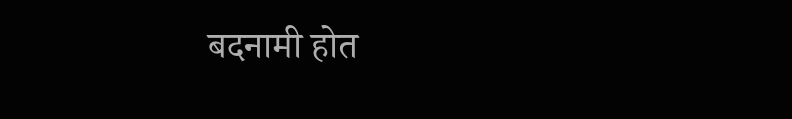बदनामी होत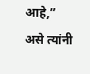आहे,” असे त्यांनी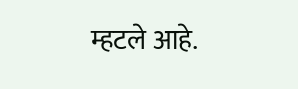म्हटले आहे.